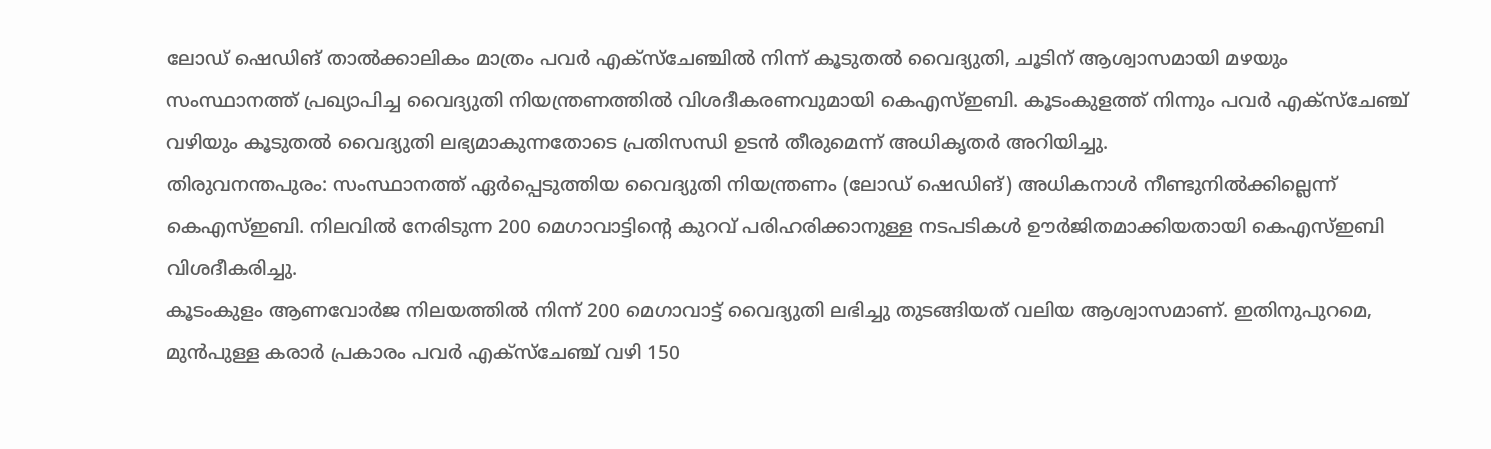ലോഡ് ഷെഡിങ് താൽക്കാലികം മാത്രം പവർ എക്സ്ചേഞ്ചിൽ നിന്ന് കൂടുതൽ വൈദ്യുതി, ചൂടിന് ആശ്വാസമായി മഴയും
സംസ്ഥാനത്ത് പ്രഖ്യാപിച്ച വൈദ്യുതി നിയന്ത്രണത്തിൽ വിശദീകരണവുമായി കെഎസ്ഇബി. കൂടംകുളത്ത് നിന്നും പവർ എക്സ്ചേഞ്ച് വഴിയും കൂടുതൽ വൈദ്യുതി ലഭ്യമാകുന്നതോടെ പ്രതിസന്ധി ഉടൻ തീരുമെന്ന് അധികൃതർ അറിയിച്ചു.
തിരുവനന്തപുരം: സംസ്ഥാനത്ത് ഏർപ്പെടുത്തിയ വൈദ്യുതി നിയന്ത്രണം (ലോഡ് ഷെഡിങ്) അധികനാൾ നീണ്ടുനിൽക്കില്ലെന്ന് കെഎസ്ഇബി. നിലവിൽ നേരിടുന്ന 200 മെഗാവാട്ടിന്റെ കുറവ് പരിഹരിക്കാനുള്ള നടപടികൾ ഊർജിതമാക്കിയതായി കെഎസ്ഇബി വിശദീകരിച്ചു.
കൂടംകുളം ആണവോർജ നിലയത്തിൽ നിന്ന് 200 മെഗാവാട്ട് വൈദ്യുതി ലഭിച്ചു തുടങ്ങിയത് വലിയ ആശ്വാസമാണ്. ഇതിനുപുറമെ, മുൻപുള്ള കരാർ പ്രകാരം പവർ എക്സ്ചേഞ്ച് വഴി 150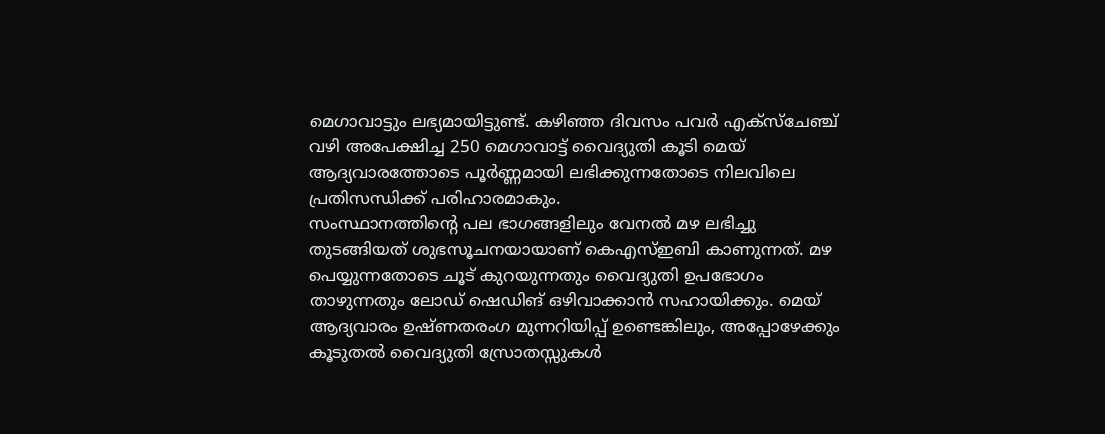മെഗാവാട്ടും ലഭ്യമായിട്ടുണ്ട്. കഴിഞ്ഞ ദിവസം പവർ എക്സ്ചേഞ്ച് വഴി അപേക്ഷിച്ച 250 മെഗാവാട്ട് വൈദ്യുതി കൂടി മെയ് ആദ്യവാരത്തോടെ പൂർണ്ണമായി ലഭിക്കുന്നതോടെ നിലവിലെ പ്രതിസന്ധിക്ക് പരിഹാരമാകും.
സംസ്ഥാനത്തിന്റെ പല ഭാഗങ്ങളിലും വേനൽ മഴ ലഭിച്ചു തുടങ്ങിയത് ശുഭസൂചനയായാണ് കെഎസ്ഇബി കാണുന്നത്. മഴ പെയ്യുന്നതോടെ ചൂട് കുറയുന്നതും വൈദ്യുതി ഉപഭോഗം താഴുന്നതും ലോഡ് ഷെഡിങ് ഒഴിവാക്കാൻ സഹായിക്കും. മെയ് ആദ്യവാരം ഉഷ്ണതരംഗ മുന്നറിയിപ്പ് ഉണ്ടെങ്കിലും, അപ്പോഴേക്കും കൂടുതൽ വൈദ്യുതി സ്രോതസ്സുകൾ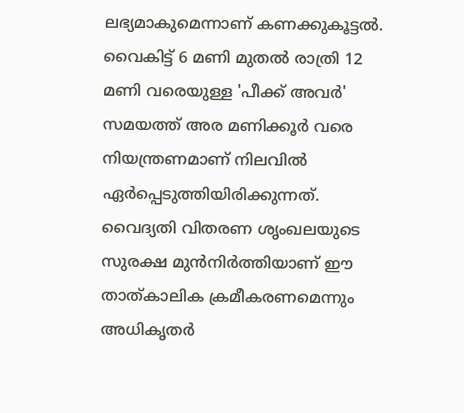ലഭ്യമാകുമെന്നാണ് കണക്കുകൂട്ടൽ.
വൈകിട്ട് 6 മണി മുതൽ രാത്രി 12 മണി വരെയുള്ള 'പീക്ക് അവർ' സമയത്ത് അര മണിക്കൂർ വരെ നിയന്ത്രണമാണ് നിലവിൽ ഏർപ്പെടുത്തിയിരിക്കുന്നത്. വൈദ്യതി വിതരണ ശൃംഖലയുടെ സുരക്ഷ മുൻനിർത്തിയാണ് ഈ താത്കാലിക ക്രമീകരണമെന്നും അധികൃതർ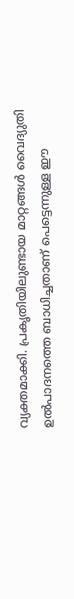വ്യക്തമാക്കി. പ്രകൃതിയിലുണ്ടായ മാറ്റങ്ങൾ വൈദ്യുതി ഉൽപാദനത്തെ ബാധിച്ചതാണ് പെട്ടെന്നുള്ള ഈ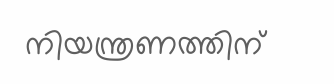നിയന്ത്രണത്തിന്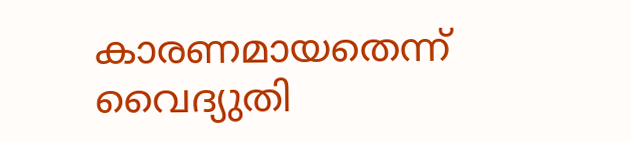കാരണമായതെന്ന് വൈദ്യുതി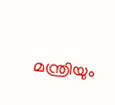മന്ത്രിയും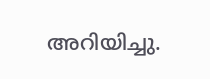അറിയിച്ചു.